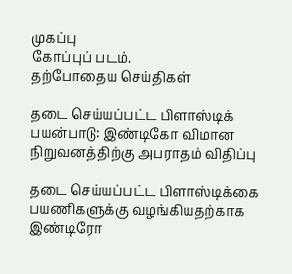முகப்பு
கோப்புப் படம்.
தற்போதைய செய்திகள்

தடை செய்யப்பட்ட பிளாஸ்டிக் பயன்பாடு: இண்டிகோ விமான நிறுவனத்திற்கு அபராதம் விதிப்பு

தடை செய்யப்பட்ட பிளாஸ்டிக்கை பயணிகளுக்கு வழங்கியதற்காக இண்டிரோ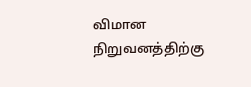விமான நிறுவனத்திற்கு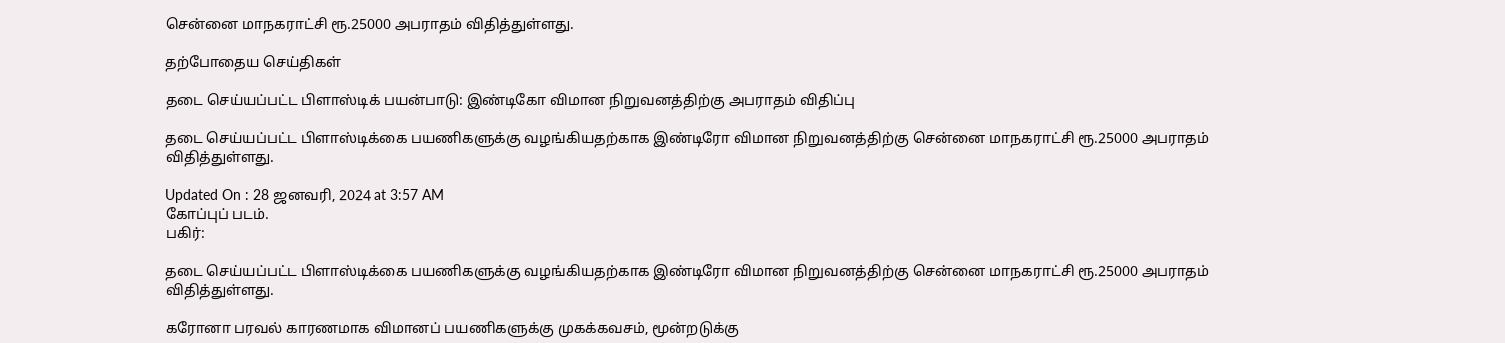சென்னை மாநகராட்சி ரூ.25000 அபராதம் விதித்துள்ளது.

தற்போதைய செய்திகள்

தடை செய்யப்பட்ட பிளாஸ்டிக் பயன்பாடு: இண்டிகோ விமான நிறுவனத்திற்கு அபராதம் விதிப்பு

தடை செய்யப்பட்ட பிளாஸ்டிக்கை பயணிகளுக்கு வழங்கியதற்காக இண்டிரோ விமான நிறுவனத்திற்கு சென்னை மாநகராட்சி ரூ.25000 அபராதம் விதித்துள்ளது.

Updated On : 28 ஜனவரி, 2024 at 3:57 AM
கோப்புப் படம்.
பகிர்:

தடை செய்யப்பட்ட பிளாஸ்டிக்கை பயணிகளுக்கு வழங்கியதற்காக இண்டிரோ விமான நிறுவனத்திற்கு சென்னை மாநகராட்சி ரூ.25000 அபராதம் விதித்துள்ளது.

கரோனா பரவல் காரணமாக விமானப் பயணிகளுக்கு முகக்கவசம், மூன்றடுக்கு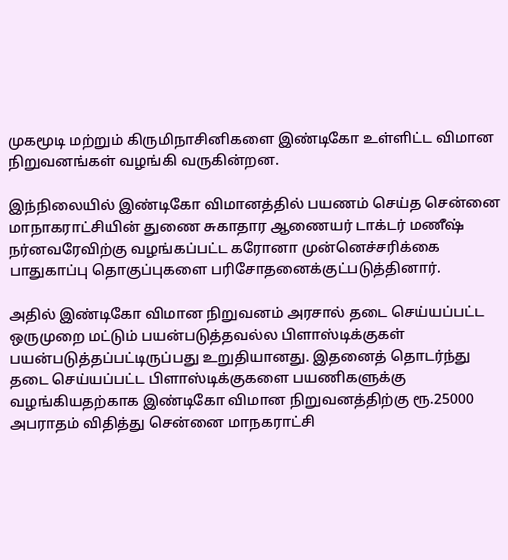முகமூடி மற்றும் கிருமிநாசினிகளை இண்டிகோ உள்ளிட்ட விமான நிறுவனங்கள் வழங்கி வருகின்றன.

இந்நிலையில் இண்டிகோ விமானத்தில் பயணம் செய்த சென்னை மாநாகராட்சியின் துணை சுகாதார ஆணையர் டாக்டர் மணீஷ் நர்னவரேவிற்கு வழங்கப்பட்ட கரோனா முன்னெச்சரிக்கை பாதுகாப்பு தொகுப்புகளை பரிசோதனைக்குட்படுத்தினார்.

அதில் இண்டிகோ விமான நிறுவனம் அரசால் தடை செய்யப்பட்ட ஒருமுறை மட்டும் பயன்படுத்தவல்ல பிளாஸ்டிக்குகள் பயன்படுத்தப்பட்டிருப்பது உறுதியானது. இதனைத் தொடர்ந்து தடை செய்யப்பட்ட பிளாஸ்டிக்குகளை பயணிகளுக்கு வழங்கியதற்காக இண்டிகோ விமான நிறுவனத்திற்கு ரூ.25000 அபராதம் விதித்து சென்னை மாநகராட்சி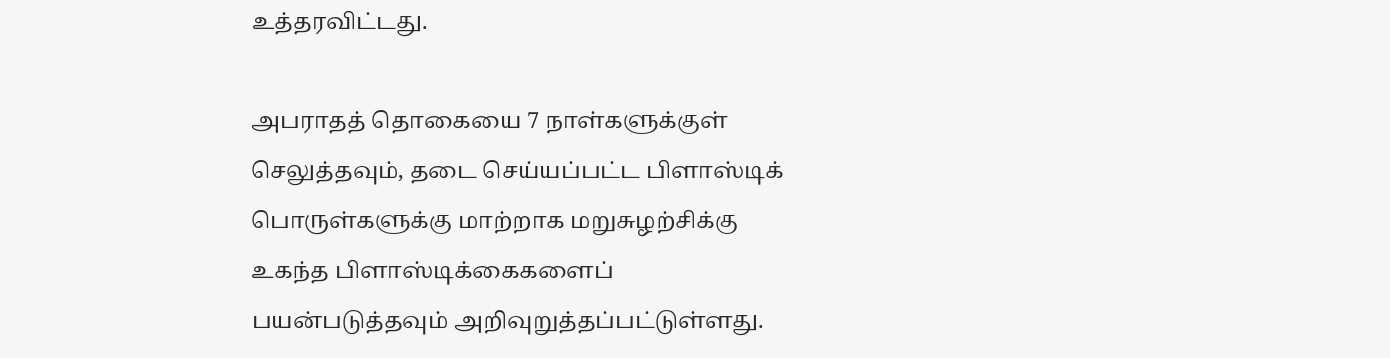உத்தரவிட்டது.

அபராதத் தொகையை 7 நாள்களுக்குள் செலுத்தவும், தடை செய்யப்பட்ட பிளாஸ்டிக் பொருள்களுக்கு மாற்றாக மறுசுழற்சிக்கு உகந்த பிளாஸ்டிக்கைகளைப் பயன்படுத்தவும் அறிவுறுத்தப்பட்டுள்ளது.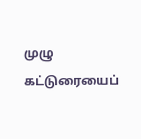முழு கட்டுரையைப்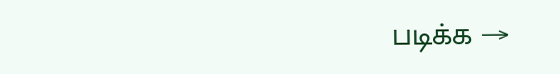படிக்க →